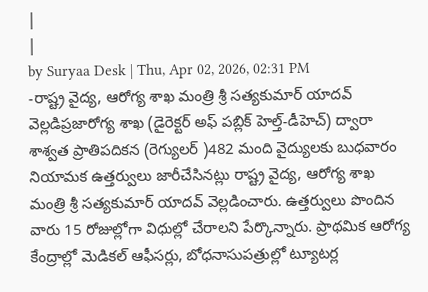|
|
by Suryaa Desk | Thu, Apr 02, 2026, 02:31 PM
-రాష్ట్ర వైద్య, ఆరోగ్య శాఖ మంత్రి శ్రీ సత్యకుమార్ యాదవ్ వెల్లడిప్రజారోగ్య శాఖ (డైరెక్టర్ అఫ్ పబ్లిక్ హెల్త్-డీహెచ్) ద్వారా శాశ్వత ప్రాతిపదికన (రెగ్యులర్ )482 మంది వైద్యులకు బుధవారం నియామక ఉత్తర్వులు జారీచేసినట్లు రాష్ట్ర వైద్య, ఆరోగ్య శాఖ మంత్రి శ్రీ సత్యకుమార్ యాదవ్ వెల్లడించారు. ఉత్తర్వులు పొందిన వారు 15 రోజుల్లోగా విధుల్లో చేరాలని పేర్కొన్నారు. ప్రాథమిక ఆరోగ్య కేంద్రాల్లో మెడికల్ ఆఫీసర్లు, బోధనాసుపత్రుల్లో ట్యూటర్ల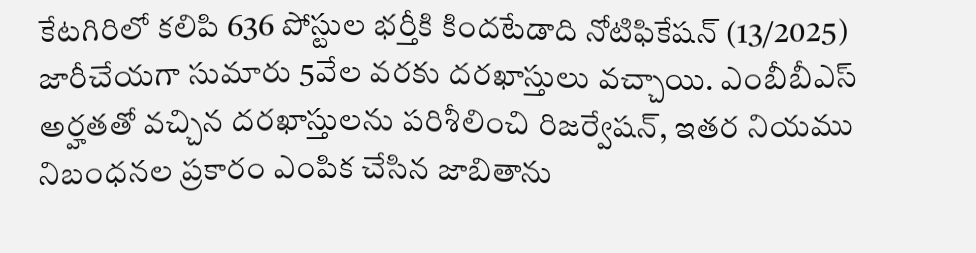కేటగిరిలో కలిపి 636 పోస్టుల భర్తీకి కిందటేడాది నోటిఫికేషన్ (13/2025) జారీచేయగా సుమారు 5వేల వరకు దరఖాస్తులు వచ్చాయి. ఎంబీబీఎస్ అర్హతతో వచ్చిన దరఖాస్తులను పరిశీలించి రిజర్వేషన్, ఇతర నియము నిబంధనల ప్రకారం ఎంపిక చేసిన జాబితాను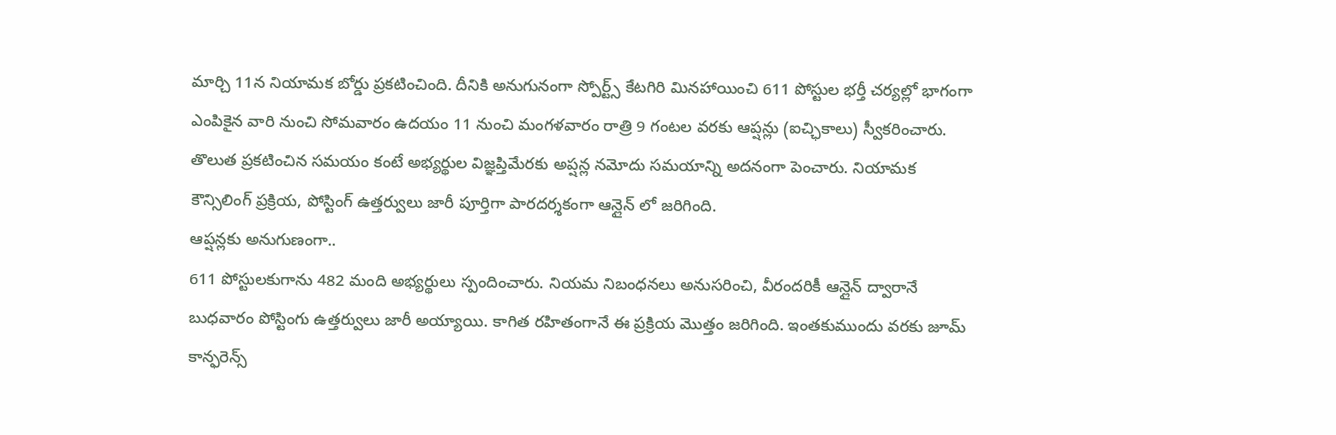మార్చి 11న నియామక బోర్డు ప్రకటించింది. దీనికి అనుగునంగా స్పోర్ట్స్ కేటగిరి మినహాయించి 611 పోస్టుల భర్తీ చర్యల్లో భాగంగా ఎంపికైన వారి నుంచి సోమవారం ఉదయం 11 నుంచి మంగళవారం రాత్రి 9 గంటల వరకు ఆప్షన్లు (ఐచ్ఛికాలు) స్వీకరించారు. తొలుత ప్రకటించిన సమయం కంటే అభ్యర్థుల విజ్ఞప్తిమేరకు అప్షన్ల నమోదు సమయాన్ని అదనంగా పెంచారు. నియామక కౌన్సిలింగ్ ప్రక్రియ, పోస్టింగ్ ఉత్తర్వులు జారీ పూర్తిగా పారదర్శకంగా ఆన్లైన్ లో జరిగింది.
ఆప్షన్లకు అనుగుణంగా..
611 పోస్టులకుగాను 482 మంది అభ్యర్థులు స్పందించారు. నియమ నిబంధనలు అనుసరించి, వీరందరికీ ఆన్లైన్ ద్వారానే బుధవారం పోస్టింగు ఉత్తర్వులు జారీ అయ్యాయి. కాగిత రహితంగానే ఈ ప్రక్రియ మొత్తం జరిగింది. ఇంతకుముందు వరకు జూమ్ కాన్ఫరెన్స్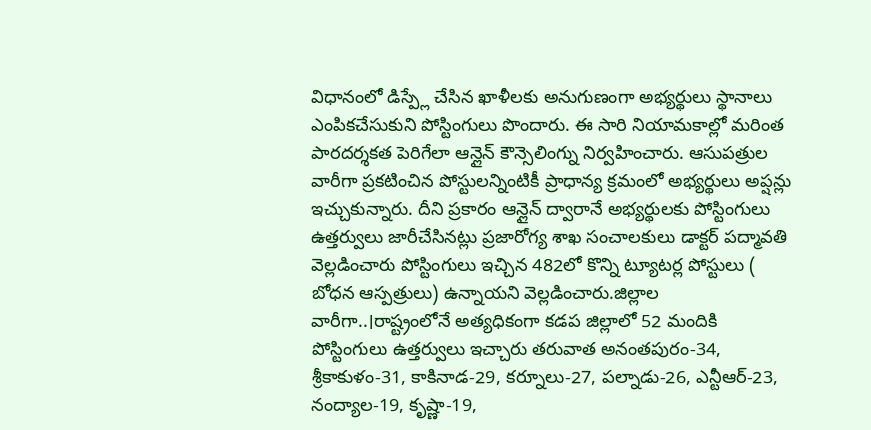విధానంలో డిస్ప్లే చేసిన ఖాళీలకు అనుగుణంగా అభ్యర్థులు స్థానాలు ఎంపికచేసుకుని పోస్టింగులు పొందారు. ఈ సారి నియామకాల్లో మరింత పారదర్శకత పెరిగేలా ఆన్లైన్ కౌన్సెలింగ్ను నిర్వహించారు. ఆసుపత్రుల వారీగా ప్రకటించిన పోస్టులన్నింటికీ ప్రాధాన్య క్రమంలో అభ్యర్థులు అప్షన్లు ఇచ్చుకున్నారు. దీని ప్రకారం ఆన్లైన్ ద్వారానే అభ్యర్థులకు పోస్టింగులు ఉత్తర్వులు జారీచేసినట్లు ప్రజారోగ్య శాఖ సంచాలకులు డాక్టర్ పద్మావతి వెల్లడించారు పోస్టింగులు ఇచ్చిన 482లో కొన్ని ట్యూటర్ల పోస్టులు ( బోధన ఆస్పత్రులు) ఉన్నాయని వెల్లడించారు.జిల్లాల వారీగా..।రాష్ట్రంలోనే అత్యధికంగా కడప జిల్లాలో 52 మందికి పోస్టింగులు ఉత్తర్వులు ఇచ్చారు తరువాత అనంతపురం-34, శ్రీకాకుళం-31, కాకినాడ-29, కర్నూలు-27, పల్నాడు-26, ఎన్టీఆర్-23, నంద్యాల-19, కృష్ణా-19,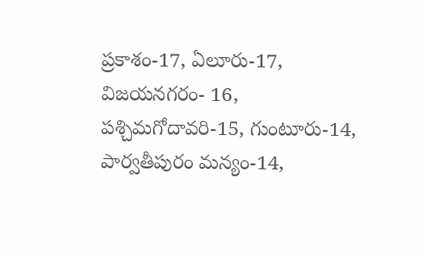ప్రకాశం-17, ఏలూరు-17, విజయనగరం- 16, పశ్చిమగోదావరి-15, గుంటూరు-14, పార్వతీపురం మన్యం-14,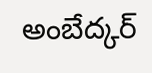అంబేద్కర్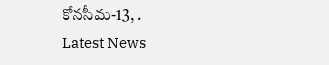కోనసీమ-13, .
Latest News